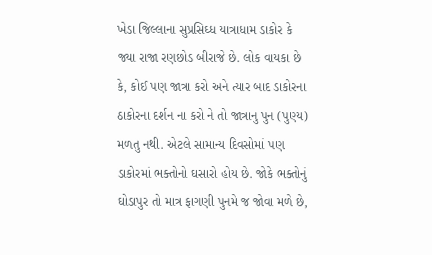ખેડા જિલ્લાના સુપ્રસિઘ્ધ યાત્રાધામ ડાકોર કે જ્યા રાજા રણછોડ બીરાજે છે. લોક વાયકા છે કે, કોઈ પણ જાત્રા કરો અને ત્યાર બાદ ડાકોરના ઠાકોરના દર્શન ના કરો ને તો જાત્રાનુ પુન (પુણ્ય) મળતુ નથી. એટલે સામાન્ય દિવસોમાં પણ ડાકોરમાં ભક્તોનો ઘસારો હોય છે. જોકે ભક્તોનું ઘોડાપુર તો માત્ર ફાગણી પુનમે જ જોવા મળે છે,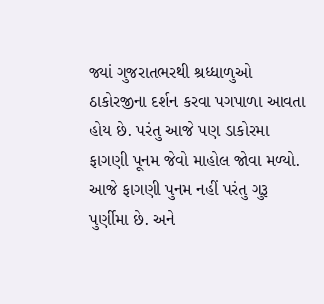જ્યાં ગુજરાતભરથી શ્રધ્ધાળુઓ ઠાકોરજીના દર્શન કરવા પગપાળા આવતા હોય છે. પરંતુ આજે પણ ડાકોરમા ફાગણી પૂનમ જેવો માહોલ જોવા મળ્યો. આજે ફાગણી પુનમ નહીં પરંતુ ગુરૂ પુર્ણીમા છે. અને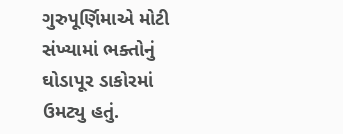ગુરુપૂર્ણિમાએ મોટી સંખ્યામાં ભક્તોનું ઘોડાપૂર ડાકોરમાં ઉમટ્યુ હતું.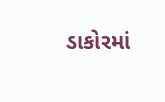ડાકોરમાં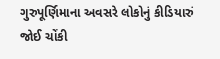ગુરુપૂર્ણિમાના અવસરે લોકોનું કીડિયારું જોઈ ચોંકી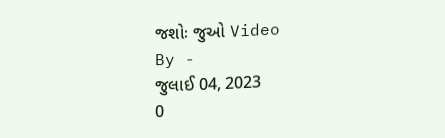જશોઃ જુઓ Video
By -
જુલાઈ 04, 2023
0